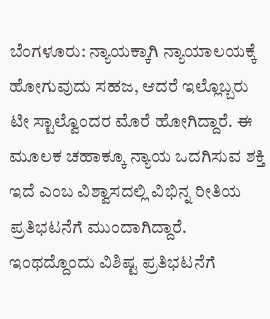ಬೆಂಗಳೂರು: ನ್ಯಾಯಕ್ಕಾಗಿ ನ್ಯಾಯಾಲಯಕ್ಕೆ ಹೋಗುವುದು ಸಹಜ, ಆದರೆ ಇಲ್ಲೊಬ್ಬರು ಟೀ ಸ್ಟಾಲ್ವೊಂದರ ಮೊರೆ ಹೋಗಿದ್ದಾರೆ. ಈ ಮೂಲಕ ಚಹಾಕ್ಕೂ ನ್ಯಾಯ ಒದಗಿಸುವ ಶಕ್ತಿ ಇದೆ ಎಂಬ ವಿಶ್ವಾಸದಲ್ಲಿ ವಿಭಿನ್ನ ರೀತಿಯ ಪ್ರತಿಭಟನೆಗೆ ಮುಂದಾಗಿದ್ದಾರೆ. ಇಂಥದ್ದೊಂದು ವಿಶಿಷ್ಟ ಪ್ರತಿಭಟನೆಗೆ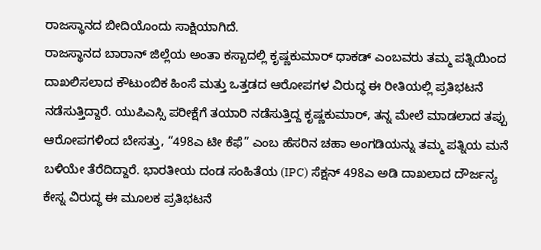ರಾಜಸ್ಥಾನದ ಬೀದಿಯೊಂದು ಸಾಕ್ಷಿಯಾಗಿದೆ.
ರಾಜಸ್ಥಾನದ ಬಾರಾನ್ ಜಿಲ್ಲೆಯ ಅಂತಾ ಕಸ್ಬಾದಲ್ಲಿ ಕೃಷ್ಣಕುಮಾರ್ ಧಾಕಡ್ ಎಂಬವರು ತಮ್ಮ ಪತ್ನಿಯಿಂದ ದಾಖಲಿಸಲಾದ ಕೌಟುಂಬಿಕ ಹಿಂಸೆ ಮತ್ತು ಒತ್ತಡದ ಆರೋಪಗಳ ವಿರುದ್ಧ ಈ ರೀತಿಯಲ್ಲಿ ಪ್ರತಿಭಟನೆ ನಡೆಸುತ್ತಿದ್ದಾರೆ. ಯುಪಿಎಸ್ಸಿ ಪರೀಕ್ಷೆಗೆ ತಯಾರಿ ನಡೆಸುತ್ತಿದ್ದ ಕೃಷ್ಣಕುಮಾರ್, ತನ್ನ ಮೇಲೆ ಮಾಡಲಾದ ತಪ್ಪು ಆರೋಪಗಳಿಂದ ಬೇಸತ್ತು, “498ಎ ಟೀ ಕೆಫೆ” ಎಂಬ ಹೆಸರಿನ ಚಹಾ ಅಂಗಡಿಯನ್ನು ತಮ್ಮ ಪತ್ನಿಯ ಮನೆ ಬಳಿಯೇ ತೆರೆದಿದ್ದಾರೆ. ಭಾರತೀಯ ದಂಡ ಸಂಹಿತೆಯ (IPC) ಸೆಕ್ಷನ್ 498ಎ ಅಡಿ ದಾಖಲಾದ ದೌರ್ಜನ್ಯ ಕೇಸ್ನ ವಿರುದ್ಧ ಈ ಮೂಲಕ ಪ್ರತಿಭಟನೆ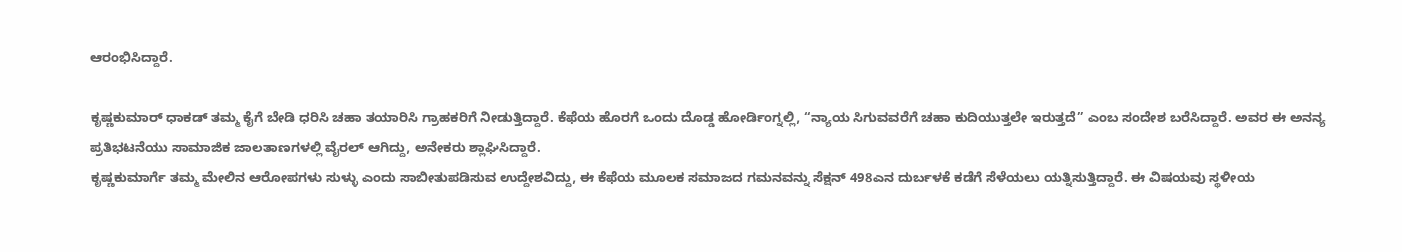ಆರಂಭಿಸಿದ್ದಾರೆ.

ಕೃಷ್ಣಕುಮಾರ್ ಧಾಕಡ್ ತಮ್ಮ ಕೈಗೆ ಬೇಡಿ ಧರಿಸಿ ಚಹಾ ತಯಾರಿಸಿ ಗ್ರಾಹಕರಿಗೆ ನೀಡುತ್ತಿದ್ದಾರೆ. ಕೆಫೆಯ ಹೊರಗೆ ಒಂದು ದೊಡ್ಡ ಹೋರ್ಡಿಂಗ್ನಲ್ಲಿ, “ನ್ಯಾಯ ಸಿಗುವವರೆಗೆ ಚಹಾ ಕುದಿಯುತ್ತಲೇ ಇರುತ್ತದೆ” ಎಂಬ ಸಂದೇಶ ಬರೆಸಿದ್ದಾರೆ. ಅವರ ಈ ಅನನ್ಯ ಪ್ರತಿಭಟನೆಯು ಸಾಮಾಜಿಕ ಜಾಲತಾಣಗಳಲ್ಲಿ ವೈರಲ್ ಆಗಿದ್ದು, ಅನೇಕರು ಶ್ಲಾಘಿಸಿದ್ದಾರೆ.
ಕೃಷ್ಣಕುಮಾರ್ಗೆ ತಮ್ಮ ಮೇಲಿನ ಆರೋಪಗಳು ಸುಳ್ಳು ಎಂದು ಸಾಬೀತುಪಡಿಸುವ ಉದ್ದೇಶವಿದ್ದು, ಈ ಕೆಫೆಯ ಮೂಲಕ ಸಮಾಜದ ಗಮನವನ್ನು ಸೆಕ್ಷನ್ 498ಎನ ದುರ್ಬಳಕೆ ಕಡೆಗೆ ಸೆಳೆಯಲು ಯತ್ನಿಸುತ್ತಿದ್ದಾರೆ. ಈ ವಿಷಯವು ಸ್ಥಳೀಯ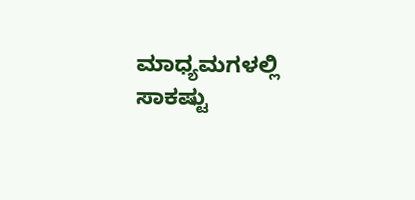ಮಾಧ್ಯಮಗಳಲ್ಲಿ ಸಾಕಷ್ಟು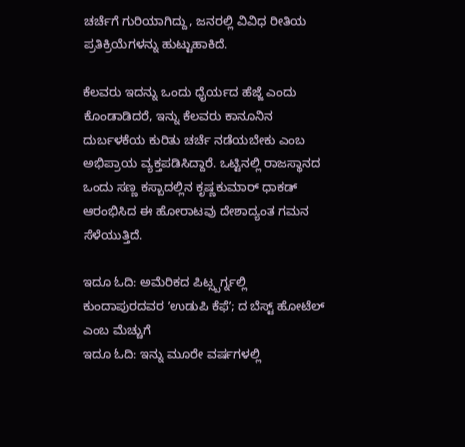ಚರ್ಚೆಗೆ ಗುರಿಯಾಗಿದ್ದು, ಜನರಲ್ಲಿ ವಿವಿಧ ರೀತಿಯ ಪ್ರತಿಕ್ರಿಯೆಗಳನ್ನು ಹುಟ್ಟುಹಾಕಿದೆ.

ಕೆಲವರು ಇದನ್ನು ಒಂದು ಧೈರ್ಯದ ಹೆಜ್ಜೆ ಎಂದು ಕೊಂಡಾಡಿದರೆ, ಇನ್ನು ಕೆಲವರು ಕಾನೂನಿನ ದುರ್ಬಳಕೆಯ ಕುರಿತು ಚರ್ಚೆ ನಡೆಯಬೇಕು ಎಂಬ ಅಭಿಪ್ರಾಯ ವ್ಯಕ್ತಪಡಿಸಿದ್ದಾರೆ. ಒಟ್ಟಿನಲ್ಲಿ ರಾಜಸ್ಥಾನದ ಒಂದು ಸಣ್ಣ ಕಸ್ಬಾದಲ್ಲಿನ ಕೃಷ್ಣಕುಮಾರ್ ಧಾಕಡ್ ಆರಂಭಿಸಿದ ಈ ಹೋರಾಟವು ದೇಶಾದ್ಯಂತ ಗಮನ ಸೆಳೆಯುತ್ತಿದೆ.

ಇದೂ ಓದಿ: ಅಮೆರಿಕದ ಪಿಟ್ಸ್ಬರ್ಗ್ನಲ್ಲಿ ಕುಂದಾಪುರದವರ ʼಉಡುಪಿ ಕೆಫೆʼ; ದ ಬೆಸ್ಟ್ ಹೋಟೆಲ್ ಎಂಬ ಮೆಚ್ಚುಗೆ
ಇದೂ ಓದಿ: ಇನ್ನು ಮೂರೇ ವರ್ಷಗಳಲ್ಲಿ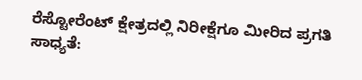ರೆಸ್ಟೋರೆಂಟ್ ಕ್ಷೇತ್ರದಲ್ಲಿ ನಿರೀಕ್ಷೆಗೂ ಮೀರಿದ ಪ್ರಗತಿ ಸಾಧ್ಯತೆ: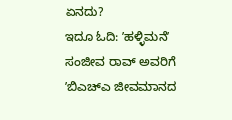ಏನದು?
ಇದೂ ಓದಿ: ʼಹಳ್ಳಿಮನೆʼ ಸಂಜೀವ ರಾವ್ ಅವರಿಗೆ ʼಬಿಎಚ್ಎ ಜೀವಮಾನದ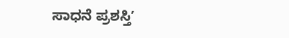ಸಾಧನೆ ಪ್ರಶಸ್ತಿʼ